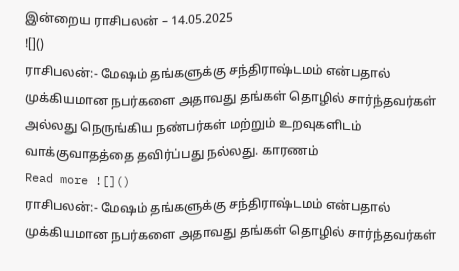இன்றைய ராசிபலன் – 14.05.2025
![]()
ராசிபலன்:- மேஷம் தங்களுக்கு சந்திராஷ்டமம் என்பதால் முக்கியமான நபர்களை அதாவது தங்கள் தொழில் சார்ந்தவர்கள் அல்லது நெருங்கிய நண்பர்கள் மற்றும் உறவுகளிடம் வாக்குவாதத்தை தவிர்ப்பது நல்லது. காரணம்
Read more ![]()
ராசிபலன்:- மேஷம் தங்களுக்கு சந்திராஷ்டமம் என்பதால் முக்கியமான நபர்களை அதாவது தங்கள் தொழில் சார்ந்தவர்கள்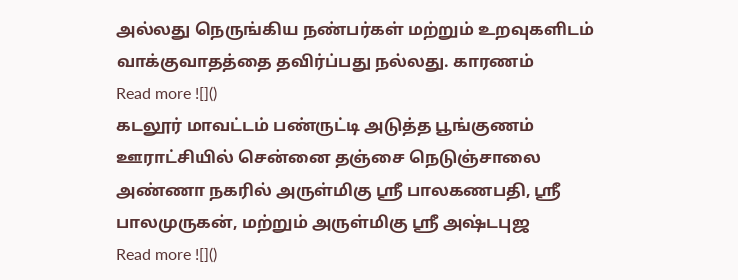அல்லது நெருங்கிய நண்பர்கள் மற்றும் உறவுகளிடம் வாக்குவாதத்தை தவிர்ப்பது நல்லது. காரணம்
Read more ![]()
கடலூர் மாவட்டம் பண்ருட்டி அடுத்த பூங்குணம் ஊராட்சியில் சென்னை தஞ்சை நெடுஞ்சாலை அண்ணா நகரில் அருள்மிகு ஸ்ரீ பாலகணபதி, ஸ்ரீ பாலமுருகன், மற்றும் அருள்மிகு ஸ்ரீ அஷ்டபுஜ
Read more ![]()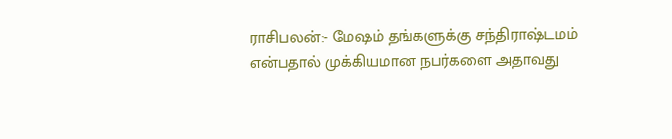ராசிபலன்:- மேஷம் தங்களுக்கு சந்திராஷ்டமம் என்பதால் முக்கியமான நபர்களை அதாவது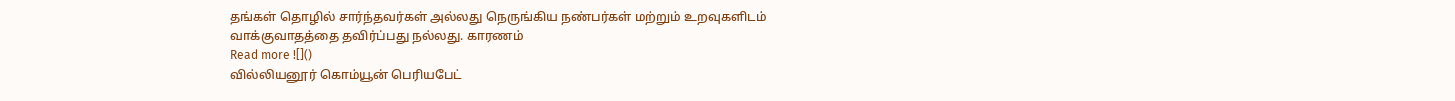தங்கள் தொழில் சார்ந்தவர்கள் அல்லது நெருங்கிய நண்பர்கள் மற்றும் உறவுகளிடம் வாக்குவாதத்தை தவிர்ப்பது நல்லது. காரணம்
Read more ![]()
வில்லியனூர் கொம்யூன் பெரியபேட்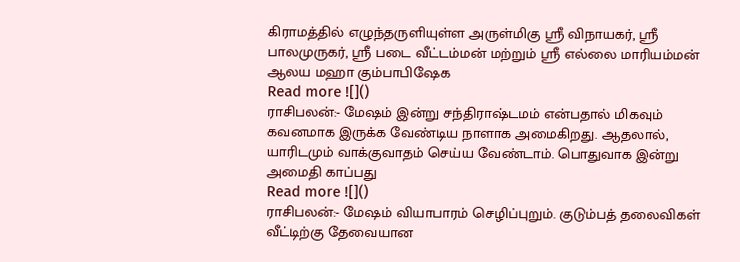கிராமத்தில் எழுந்தருளியுள்ள அருள்மிகு ஸ்ரீ விநாயகர், ஸ்ரீ பாலமுருகர், ஸ்ரீ படை வீட்டம்மன் மற்றும் ஸ்ரீ எல்லை மாரியம்மன் ஆலய மஹா கும்பாபிஷேக
Read more ![]()
ராசிபலன்:- மேஷம் இன்று சந்திராஷ்டமம் என்பதால் மிகவும் கவனமாக இருக்க வேண்டிய நாளாக அமைகிறது. ஆதலால், யாரிடமும் வாக்குவாதம் செய்ய வேண்டாம். பொதுவாக இன்று அமைதி காப்பது
Read more ![]()
ராசிபலன்:- மேஷம் வியாபாரம் செழிப்புறும். குடும்பத் தலைவிகள் வீட்டிற்கு தேவையான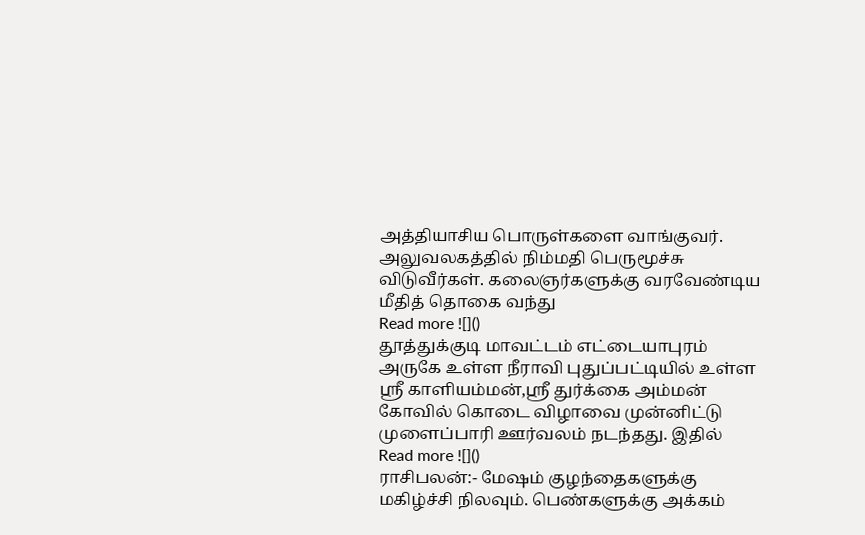அத்தியாசிய பொருள்களை வாங்குவர். அலுவலகத்தில் நிம்மதி பெருமூச்சு விடுவீர்கள். கலைஞர்களுக்கு வரவேண்டிய மீதித் தொகை வந்து
Read more ![]()
தூத்துக்குடி மாவட்டம் எட்டையாபுரம் அருகே உள்ள நீராவி புதுப்பட்டியில் உள்ள ஸ்ரீ காளியம்மன்,ஸ்ரீ துர்க்கை அம்மன் கோவில் கொடை விழாவை முன்னிட்டு முளைப்பாரி ஊர்வலம் நடந்தது. இதில்
Read more ![]()
ராசிபலன்:- மேஷம் குழந்தைகளுக்கு மகிழ்ச்சி நிலவும். பெண்களுக்கு அக்கம்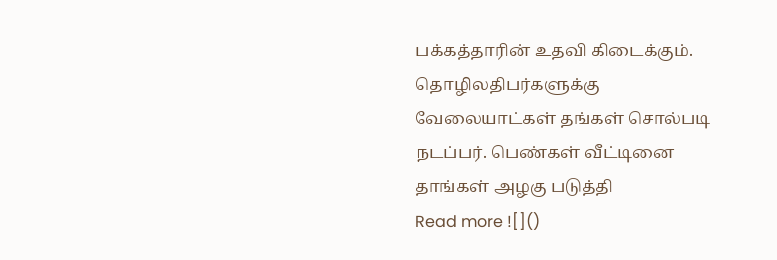பக்கத்தாரின் உதவி கிடைக்கும். தொழிலதிபர்களுக்கு வேலையாட்கள் தங்கள் சொல்படி நடப்பர். பெண்கள் வீட்டினை தாங்கள் அழகு படுத்தி
Read more ![]()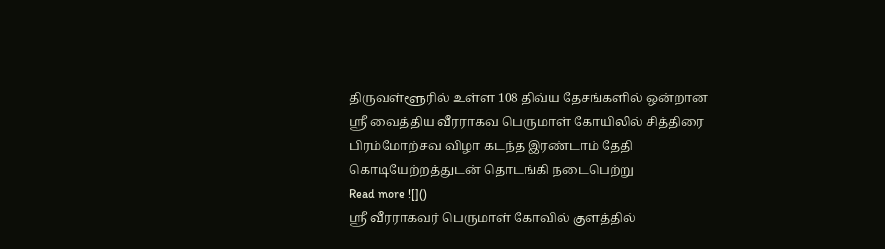திருவள்ளூரில் உள்ள 108 திவ்ய தேசங்களில் ஒன்றான ஸ்ரீ வைத்திய வீரராகவ பெருமாள் கோயிலில் சித்திரை பிரம்மோற்சவ விழா கடந்த இரண்டாம் தேதி கொடியேற்றத்துடன் தொடங்கி நடைபெற்று
Read more ![]()
ஸ்ரீ வீரராகவர் பெருமாள் கோவில் குளத்தில்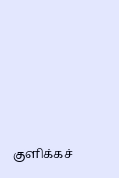குளிக்கச்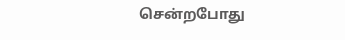சென்றபோது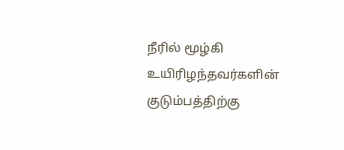நீரில் மூழ்கி உயிரிழந்தவர்களின் குடும்பத்திற்கு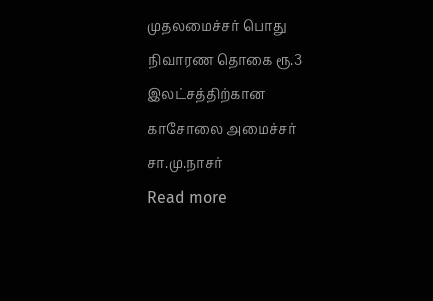முதலமைச்சர் பொது நிவாரண தொகை ரூ.3 இலட்சத்திற்கான காசோலை அமைச்சர் சா.மு.நாசர்
Read more